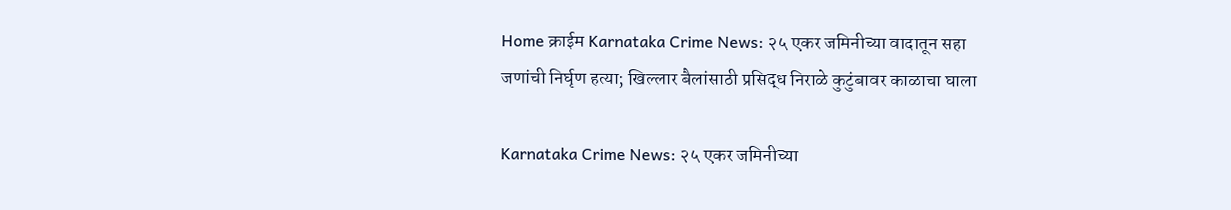Home क्राईम Karnataka Crime News: २५ एकर जमिनीच्या वादातून सहा जणांची निर्घृण हत्या; खिल्लार बैलांसाठी प्रसिद्ध निराळे कुटुंबावर काळाचा घाला

Karnataka Crime News: २५ एकर जमिनीच्या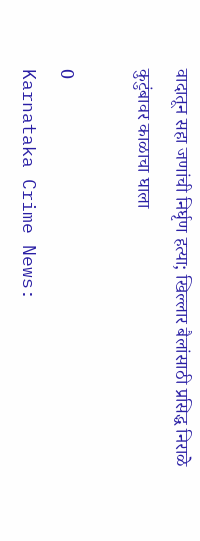वादातून सहा जणांची निर्घृण हत्या; खिल्लार बैलांसाठी प्रसिद्ध निराळे कुटुंबावर काळाचा घाला

0
Karnataka Crime News: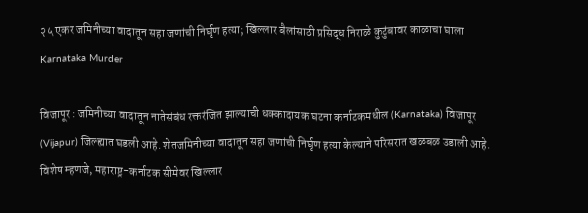२५ एकर जमिनीच्या वादातून सहा जणांची निर्घृण हत्या; खिल्लार बैलांसाठी प्रसिद्ध निराळे कुटुंबावर काळाचा घाला
Karnataka Murder

विजापूर : जमिनीच्या वादातून नातेसंबंध रक्तरंजित झाल्याची धक्कादायक घटना कर्नाटकमधील (Karnataka) विजापूर (Vijapur) जिल्ह्यात घडली आहे. शेतजमिनीच्या वादातून सहा जणांची निर्घृण हत्या केल्याने परिसरात खळबळ उडाली आहे. विशेष म्हणजे, महाराष्ट्र-कर्नाटक सीमेवर खिल्लार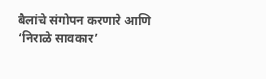बैलांचे संगोपन करणारे आणि ‘निराळे सावकार’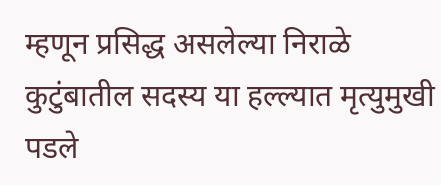म्हणून प्रसिद्ध असलेल्या निराळे कुटुंबातील सदस्य या हल्ल्यात मृत्युमुखी पडले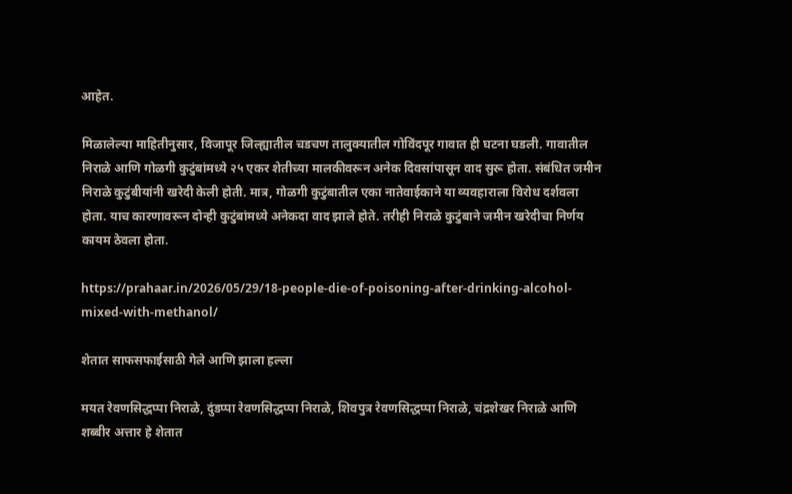आहेत.

मिळालेल्या माहितीनुसार, विजापूर जिल्ह्यातील चडचण तालुक्यातील गोविंदपूर गावात ही घटना घडली. गावातील निराळे आणि गोळगी कुटुंबांमध्ये २५ एकर शेतीच्या मालकीवरून अनेक दिवसांपासून वाद सुरू होता. संबंधित जमीन निराळे कुटुंबीयांनी खरेदी केली होती. मात्र, गोळगी कुटुंबातील एका नातेवाईकाने या व्यवहाराला विरोध दर्शवला होता. याच कारणावरून दोन्ही कुटुंबांमध्ये अनेकदा वाद झाले होते. तरीही निराळे कुटुंबाने जमीन खरेदीचा निर्णय कायम ठेवला होता.

https://prahaar.in/2026/05/29/18-people-die-of-poisoning-after-drinking-alcohol-mixed-with-methanol/

शेतात साफसफाईसाठी गेले आणि झाला हल्ला

मयत रेवणसिद्धप्पा निराळे, दुंडप्पा रेवणसिद्धप्पा निराळे, शिवपुत्र रेवणसिद्धप्पा निराळे, चंद्रशेखर निराळे आणि शब्बीर अत्तार हे शेतात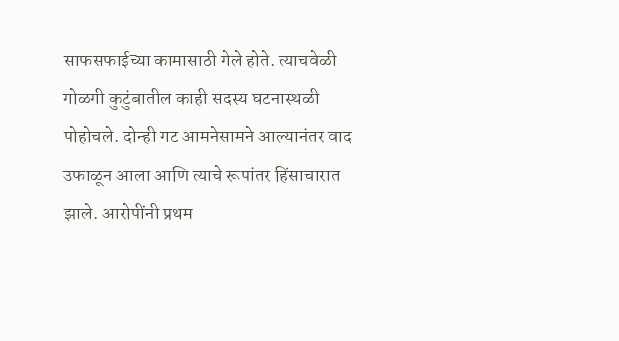साफसफाईच्या कामासाठी गेले होते. त्याचवेळी गोळगी कुटुंबातील काही सदस्य घटनास्थळी पोहोचले. दोन्ही गट आमनेसामने आल्यानंतर वाद उफाळून आला आणि त्याचे रूपांतर हिंसाचारात झाले. आरोपींनी प्रथम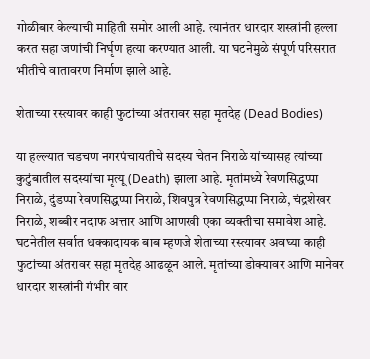गोळीबार केल्याची माहिती समोर आली आहे. त्यानंतर धारदार शस्त्रांनी हल्ला करत सहा जणांची निर्घृण हत्या करण्यात आली. या घटनेमुळे संपूर्ण परिसरात भीतीचे वातावरण निर्माण झाले आहे.

शेताच्या रस्त्यावर काही फुटांच्या अंतरावर सहा मृतदेह (Dead Bodies)

या हल्ल्यात चडचण नगरपंचायतीचे सदस्य चेतन निराळे यांच्यासह त्यांच्या कुटुंबातील सदस्यांचा मृत्यू (Death) झाला आहे. मृतांमध्ये रेवणसिद्धप्पा निराळे, दुंडप्पा रेवणसिद्धप्पा निराळे, शिवपुत्र रेवणसिद्धप्पा निराळे, चंद्रशेखर निराळे, शब्बीर नदाफ अत्तार आणि आणखी एका व्यक्तीचा समावेश आहे. घटनेतील सर्वात धक्कादायक बाब म्हणजे शेताच्या रस्त्यावर अवघ्या काही फुटांच्या अंतरावर सहा मृतदेह आढळून आले. मृतांच्या डोक्यावर आणि मानेवर धारदार शस्त्रांनी गंभीर वार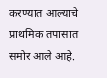करण्यात आल्याचे प्राथमिक तपासात समोर आले आहे.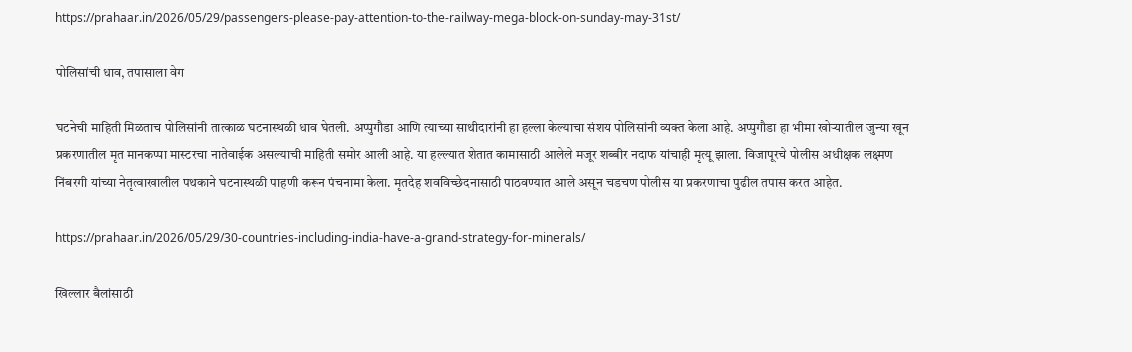https://prahaar.in/2026/05/29/passengers-please-pay-attention-to-the-railway-mega-block-on-sunday-may-31st/

पोलिसांची धाव, तपासाला वेग

घटनेची माहिती मिळताच पोलिसांनी तात्काळ घटनास्थळी धाव घेतली. अप्पुगौडा आणि त्याच्या साथीदारांनी हा हल्ला केल्याचा संशय पोलिसांनी व्यक्त केला आहे. अप्पुगौडा हा भीमा खोऱ्यातील जुन्या खून प्रकरणातील मृत मानकप्पा मास्टरचा नातेवाईक असल्याची माहिती समोर आली आहे. या हल्ल्यात शेतात कामासाठी आलेले मजूर शब्बीर नदाफ यांचाही मृत्यू झाला. विजापूरचे पोलीस अधीक्षक लक्ष्मण निंबरगी यांच्या नेतृत्वाखालील पथकाने घटनास्थळी पाहणी करून पंचनामा केला. मृतदेह शवविच्छेदनासाठी पाठवण्यात आले असून चडचण पोलीस या प्रकरणाचा पुढील तपास करत आहेत.

https://prahaar.in/2026/05/29/30-countries-including-india-have-a-grand-strategy-for-minerals/

खिल्लार बैलांसाठी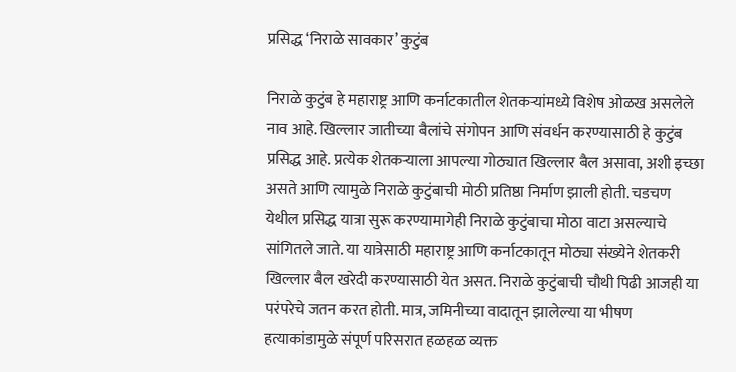प्रसिद्ध ‘निराळे सावकार’ कुटुंब

निराळे कुटुंब हे महाराष्ट्र आणि कर्नाटकातील शेतकऱ्यांमध्ये विशेष ओळख असलेले नाव आहे. खिल्लार जातीच्या बैलांचे संगोपन आणि संवर्धन करण्यासाठी हे कुटुंब प्रसिद्ध आहे. प्रत्येक शेतकऱ्याला आपल्या गोठ्यात खिल्लार बैल असावा, अशी इच्छा असते आणि त्यामुळे निराळे कुटुंबाची मोठी प्रतिष्ठा निर्माण झाली होती. चडचण येथील प्रसिद्ध यात्रा सुरू करण्यामागेही निराळे कुटुंबाचा मोठा वाटा असल्याचे सांगितले जाते. या यात्रेसाठी महाराष्ट्र आणि कर्नाटकातून मोठ्या संख्येने शेतकरी खिल्लार बैल खरेदी करण्यासाठी येत असत. निराळे कुटुंबाची चौथी पिढी आजही या परंपरेचे जतन करत होती. मात्र, जमिनीच्या वादातून झालेल्या या भीषण हत्याकांडामुळे संपूर्ण परिसरात हळहळ व्यक्त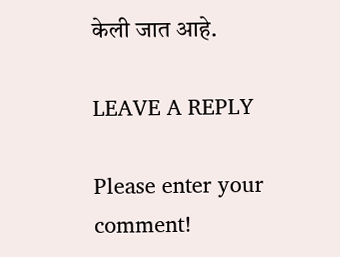केली जात आहे.

LEAVE A REPLY

Please enter your comment!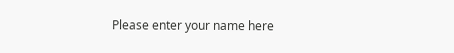Please enter your name here